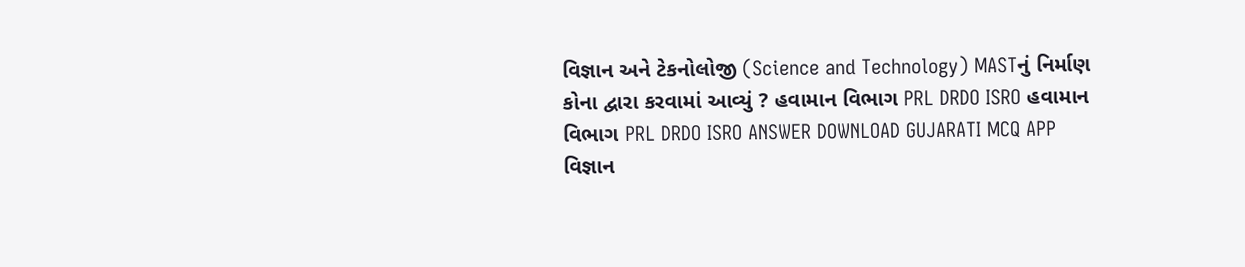વિજ્ઞાન અને ટેકનોલોજી (Science and Technology) MASTનું નિર્માણ કોના દ્વારા કરવામાં આવ્યું ? હવામાન વિભાગ PRL DRDO ISRO હવામાન વિભાગ PRL DRDO ISRO ANSWER DOWNLOAD GUJARATI MCQ APP
વિજ્ઞાન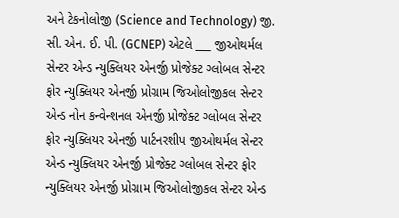અને ટેકનોલોજી (Science and Technology) જી. સી. એન. ઈ. પી. (GCNEP) એટલે ___ જીઓથર્મલ સેન્ટર એન્ડ ન્યુક્લિયર એનર્જી પ્રોજેક્ટ ગ્લોબલ સેન્ટર ફોર ન્યુક્લિયર એનર્જી પ્રોગ્રામ જિઓલોજીકલ સેન્ટર એન્ડ નોન કન્વેન્શનલ એનર્જી પ્રોજેક્ટ ગ્લોબલ સેન્ટર ફોર ન્યુક્લિયર એનર્જી પાર્ટનરશીપ જીઓથર્મલ સેન્ટર એન્ડ ન્યુક્લિયર એનર્જી પ્રોજેક્ટ ગ્લોબલ સેન્ટર ફોર ન્યુક્લિયર એનર્જી પ્રોગ્રામ જિઓલોજીકલ સેન્ટર એન્ડ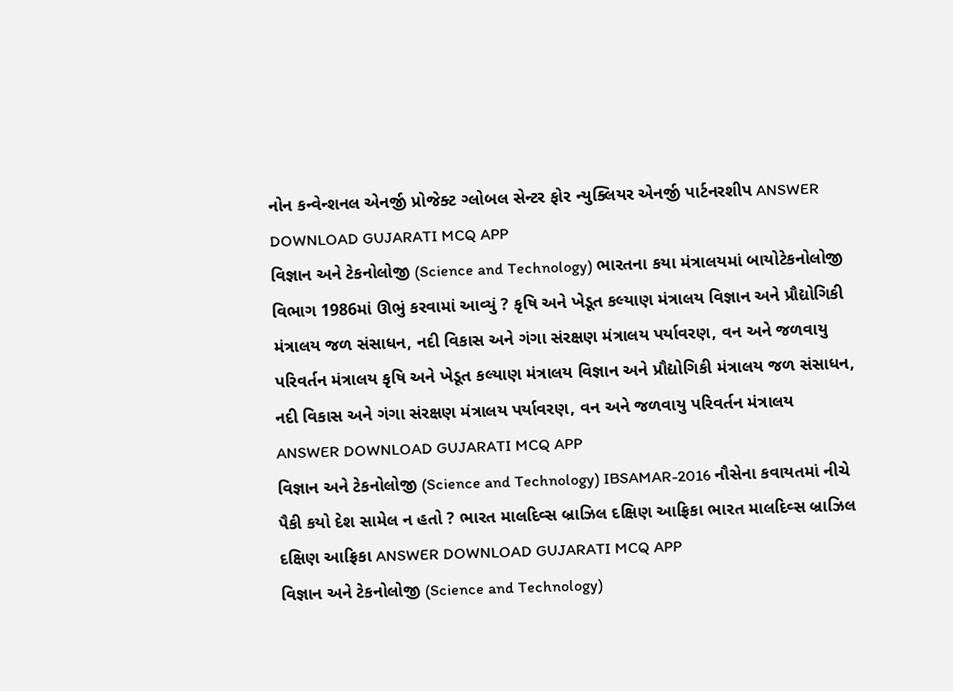નોન કન્વેન્શનલ એનર્જી પ્રોજેક્ટ ગ્લોબલ સેન્ટર ફોર ન્યુક્લિયર એનર્જી પાર્ટનરશીપ ANSWER DOWNLOAD GUJARATI MCQ APP
વિજ્ઞાન અને ટેકનોલોજી (Science and Technology) ભારતના કયા મંત્રાલયમાં બાયોટેકનોલોજી વિભાગ 1986માં ઊભું કરવામાં આવ્યું ? કૃષિ અને ખેડૂત કલ્યાણ મંત્રાલય વિજ્ઞાન અને પ્રૌદ્યોગિકી મંત્રાલય જળ સંસાધન, નદી વિકાસ અને ગંગા સંરક્ષણ મંત્રાલય પર્યાવરણ, વન અને જળવાયુ પરિવર્તન મંત્રાલય કૃષિ અને ખેડૂત કલ્યાણ મંત્રાલય વિજ્ઞાન અને પ્રૌદ્યોગિકી મંત્રાલય જળ સંસાધન, નદી વિકાસ અને ગંગા સંરક્ષણ મંત્રાલય પર્યાવરણ, વન અને જળવાયુ પરિવર્તન મંત્રાલય ANSWER DOWNLOAD GUJARATI MCQ APP
વિજ્ઞાન અને ટેકનોલોજી (Science and Technology) IBSAMAR-2016 નૌસેના કવાયતમાં નીચે પૈકી કયો દેશ સામેલ ન હતો ? ભારત માલદિવ્સ બ્રાઝિલ દક્ષિણ આફ્રિકા ભારત માલદિવ્સ બ્રાઝિલ દક્ષિણ આફ્રિકા ANSWER DOWNLOAD GUJARATI MCQ APP
વિજ્ઞાન અને ટેકનોલોજી (Science and Technology)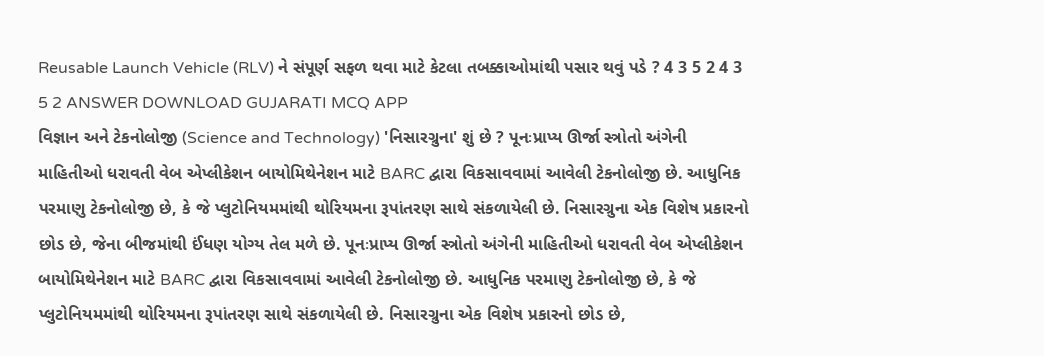Reusable Launch Vehicle (RLV) ને સંપૂર્ણ સફળ થવા માટે કેટલા તબક્કાઓમાંથી પસાર થવું પડે ? 4 3 5 2 4 3 5 2 ANSWER DOWNLOAD GUJARATI MCQ APP
વિજ્ઞાન અને ટેકનોલોજી (Science and Technology) 'નિસારગ્રુના' શું છે ? પૂનઃપ્રાપ્ય ઊર્જા સ્ત્રોતો અંગેની માહિતીઓ ધરાવતી વેબ એપ્લીકેશન બાયોમિથેનેશન માટે BARC દ્વારા વિકસાવવામાં આવેલી ટેકનોલોજી છે. આધુનિક પરમાણુ ટેકનોલોજી છે, કે જે પ્લુટોનિયમમાંથી થોરિયમના રૂપાંતરણ સાથે સંકળાયેલી છે. નિસારગ્રુના એક વિશેષ પ્રકારનો છોડ છે, જેના બીજમાંથી ઈંધણ યોગ્ય તેલ મળે છે. પૂનઃપ્રાપ્ય ઊર્જા સ્ત્રોતો અંગેની માહિતીઓ ધરાવતી વેબ એપ્લીકેશન બાયોમિથેનેશન માટે BARC દ્વારા વિકસાવવામાં આવેલી ટેકનોલોજી છે. આધુનિક પરમાણુ ટેકનોલોજી છે, કે જે પ્લુટોનિયમમાંથી થોરિયમના રૂપાંતરણ સાથે સંકળાયેલી છે. નિસારગ્રુના એક વિશેષ પ્રકારનો છોડ છે,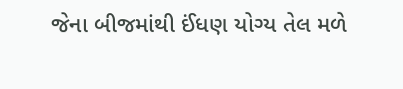જેના બીજમાંથી ઈંધણ યોગ્ય તેલ મળે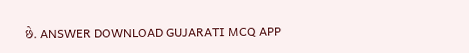છે. ANSWER DOWNLOAD GUJARATI MCQ APP